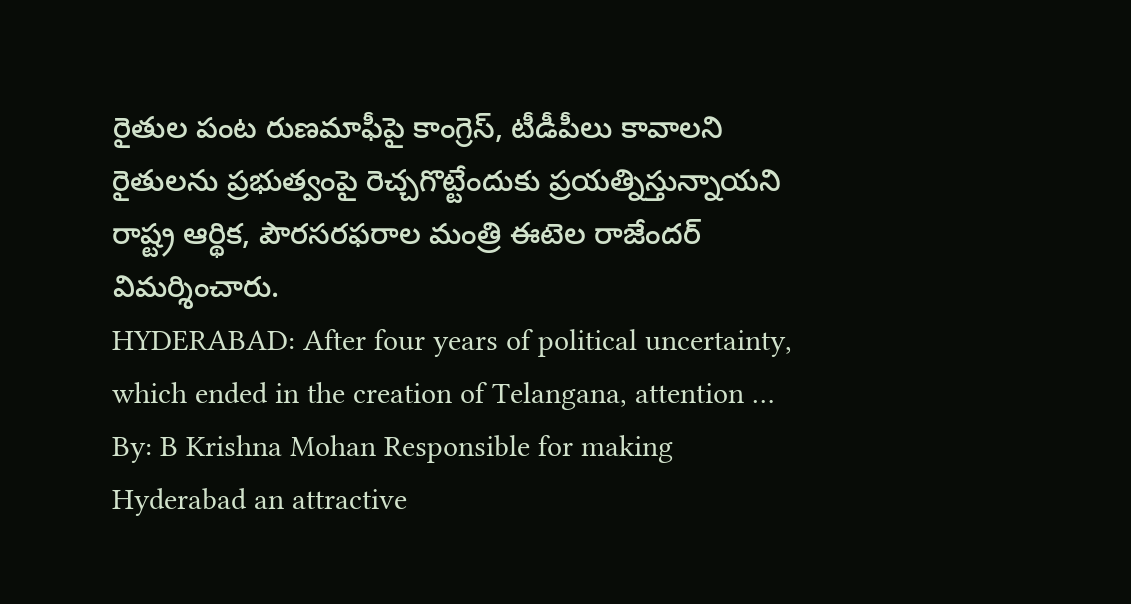రైతుల పంట రుణమాఫీపై కాంగ్రెస్, టీడీపీలు కావాలని రైతులను ప్రభుత్వంపై రెచ్చగొట్టేందుకు ప్రయత్నిస్తున్నాయని రాష్ట్ర ఆర్థిక, పౌరసరఫరాల మంత్రి ఈటెల రాజేందర్ విమర్శించారు.
HYDERABAD: After four years of political uncertainty, which ended in the creation of Telangana, attention …
By: B Krishna Mohan Responsible for making Hyderabad an attractive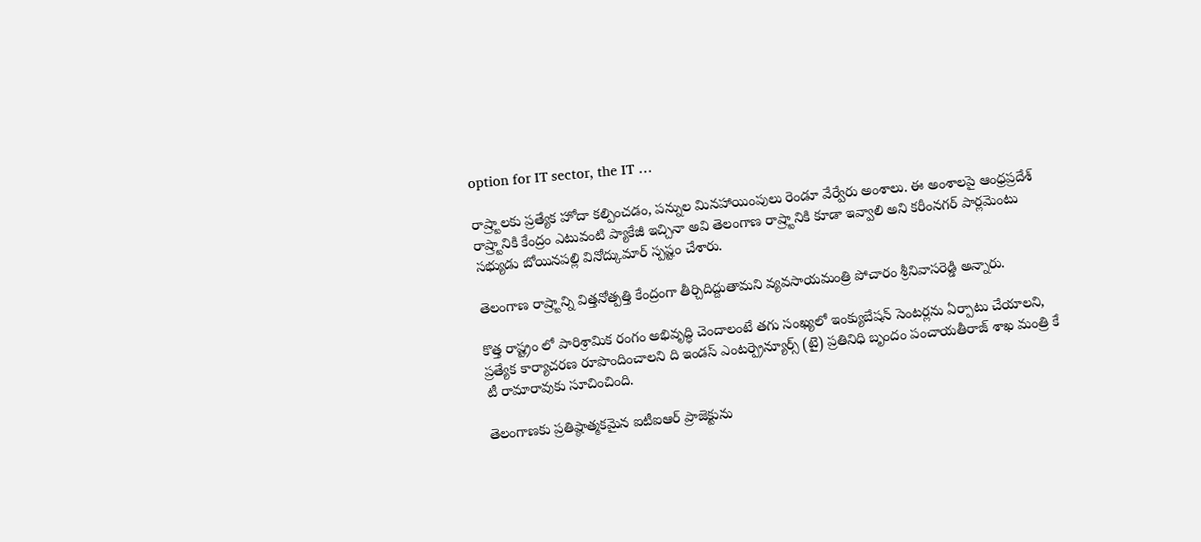option for IT sector, the IT …

రాష్ర్టాలకు ప్రత్యేక హోదా కల్పించడం, పన్నుల మినహాయింపులు రెండూ వేర్వేరు అంశాలు. ఈ అంశాలపై ఆంధ్రప్రదేశ్ రాష్ర్టానికి కేంద్రం ఎటువంటి ప్యాకేజీ ఇచ్చినా అవి తెలంగాణ రాష్ర్టానికి కూడా ఇవ్వాలి అని కరీంనగర్ పార్లమెంటు సభ్యుడు బోయినపల్లి వినోద్కుమార్ స్పష్టం చేశారు.

తెలంగాణ రాష్ర్టాన్ని విత్తనోత్పత్తి కేంద్రంగా తీర్చిదిద్దుతామని వ్యవసాయమంత్రి పోచారం శ్రీనివాసరెడ్డి అన్నారు.

కొత్త రాష్ట్రం లో పారిశ్రామిక రంగం అభివృద్ధి చెందాలంటే తగు సంఖ్యలో ఇంక్యుబేషన్ సెంటర్లను ఏర్పాటు చేయాలని, ప్రత్యేక కార్యాచరణ రూపొందించాలని ది ఇండస్ ఎంటర్ప్రెన్యూర్స్ (టై) ప్రతినిధి బృందం పంచాయతీరాజ్ శాఖ మంత్రి కే టీ రామారావుకు సూచించింది.

తెలంగాణకు ప్రతిష్ఠాత్మకమైన ఐటీఐఆర్ ప్రాజెక్టును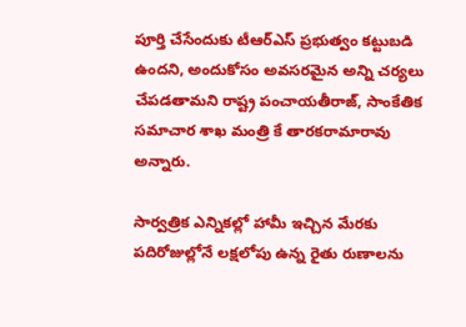పూర్తి చేసేందుకు టీఆర్ఎస్ ప్రభుత్వం కట్టుబడి ఉందని, అందుకోసం అవసరమైన అన్ని చర్యలు చేపడతామని రాష్ట్ర పంచాయతీరాజ్, సాంకేతిక సమాచార శాఖ మంత్రి కే తారకరామారావు అన్నారు.

సార్వత్రిక ఎన్నికల్లో హామీ ఇచ్చిన మేరకు పదిరోజుల్లోనే లక్షలోపు ఉన్న రైతు రుణాలను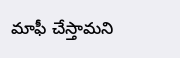మాఫీ చేస్తామని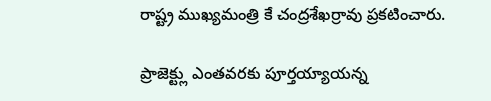రాష్ట్ర ముఖ్యమంత్రి కే చంద్రశేఖర్రావు ప్రకటించారు.

ప్రాజెక్ట్లు ఎంతవరకు పూర్తయ్యాయన్న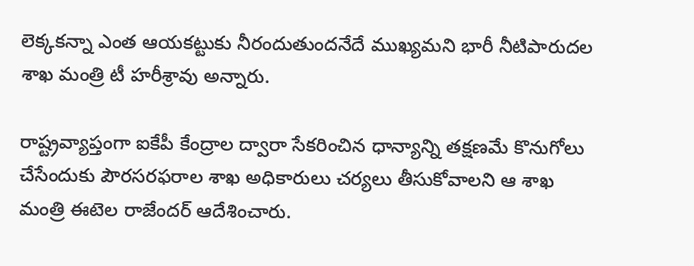లెక్కకన్నా ఎంత ఆయకట్టుకు నీరందుతుందనేదే ముఖ్యమని భారీ నీటిపారుదల శాఖ మంత్రి టీ హరీశ్రావు అన్నారు.

రాష్ట్రవ్యాప్తంగా ఐకేపీ కేంద్రాల ద్వారా సేకరించిన ధాన్యాన్ని తక్షణమే కొనుగోలు చేసేందుకు పౌరసరఫరాల శాఖ అధికారులు చర్యలు తీసుకోవాలని ఆ శాఖ మంత్రి ఈటెల రాజేందర్ ఆదేశించారు.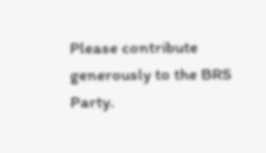Please contribute generously to the BRS Party.